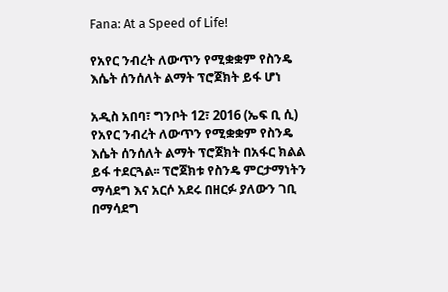Fana: At a Speed of Life!

የአየር ንብረት ለውጥን የሚቋቋም የስንዴ እሴት ሰንሰለት ልማት ፕሮጀክት ይፋ ሆነ

አዲስ አበባ፣ ግንቦት 12፣ 2016 (ኤፍ ቢ ሲ) የአየር ንብረት ለውጥን የሚቋቋም የስንዴ እሴት ሰንሰለት ልማት ፕሮጀክት በአፋር ክልል ይፋ ተደርጓል፡፡ ፕሮጀክቱ የስንዴ ምርታማነትን ማሳደግ እና አርሶ አደሩ በዘርፉ ያለውን ገቢ በማሳደግ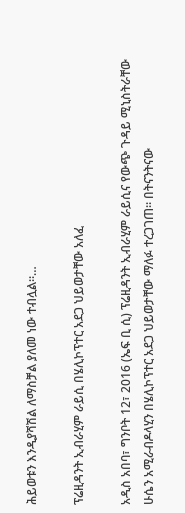ሕይወቱን እንዲያሻሽል ለማስቻል ያለመ ነው ተብሏል፡፡…

ፕሬዚዳንት ኢብራሂም ራይሲ በሄሊኮፕተር አደጋ ህይወታቸው አለፈ

አዲስ አበባ፣ ግንቦት 12፣ 2016 (ኤፍ ቢ ሲ) ፕሬዚዳንት ኢብራሂም ራይሲና የውጭ ጉዳይ ሚኒስትራቸው ሁሴን አሚራብዶላሂን በሄሊኮፕተር አደጋ ህይወታቸው ማለፉ ተረጋገጠ። በትናንትናው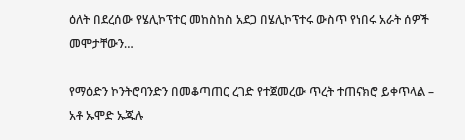ዕለት በደረሰው የሄሊኮፕተር መከስከስ አደጋ በሄሊኮፕተሩ ውስጥ የነበሩ አራት ሰዎች መሞታቸውን…

የማዕድን ኮንትሮባንድን በመቆጣጠር ረገድ የተጀመረው ጥረት ተጠናክሮ ይቀጥላል – አቶ ኡሞድ ኡጁሉ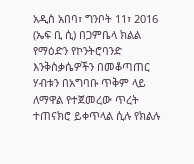አዲስ አበባ፣ ግንቦት 11፣ 2016 (ኤፍ ቢ ሲ) በጋምቤላ ክልል የማዕድን የኮንትሮባንድ እንቅስቃሴዎችን በመቆጣጠር ሃብቱን በአግባቡ ጥቅም ላይ ለማዋል የተጀመረው ጥረት ተጠናክሮ ይቀጥላል ሲሉ የክልሉ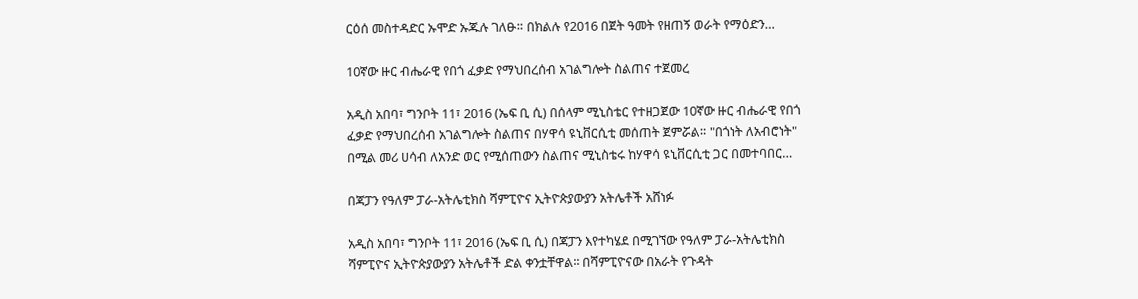ርዕሰ መስተዳድር ኡሞድ ኡጁሉ ገለፁ። በክልሉ የ2016 በጀት ዓመት የዘጠኝ ወራት የማዕድን…

10ኛው ዙር ብሔራዊ የበጎ ፈቃድ የማህበረሰብ አገልግሎት ስልጠና ተጀመረ

አዲስ አበባ፣ ግንቦት 11፣ 2016 (ኤፍ ቢ ሲ) በሰላም ሚኒስቴር የተዘጋጀው 10ኛው ዙር ብሔራዊ የበጎ ፈቃድ የማህበረሰብ አገልግሎት ስልጠና በሃዋሳ ዩኒቨርሲቲ መሰጠት ጀምሯል። "በጎነት ለአብሮነት" በሚል መሪ ሀሳብ ለአንድ ወር የሚሰጠውን ስልጠና ሚኒስቴሩ ከሃዋሳ ዩኒቨርሲቲ ጋር በመተባበር…

በጃፓን የዓለም ፓራ-አትሌቲክስ ሻምፒዮና ኢትዮጵያውያን አትሌቶች አሸነፉ

አዲስ አበባ፣ ግንቦት 11፣ 2016 (ኤፍ ቢ ሲ) በጃፓን እየተካሄደ በሚገኘው የዓለም ፓራ-አትሌቲክስ ሻምፒዮና ኢትዮጵያውያን አትሌቶች ድል ቀንቷቸዋል፡፡ በሻምፒዮናው በአራት የጉዳት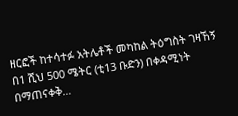ዘርፎች ከተሳተፉ አትሌቶች መካከል ትዕግስት ገዛኸኝ በ1 ሺህ 500 ሜትር (ቲ13 ቡድን) በቀዳሚነት በማጠናቀቅ…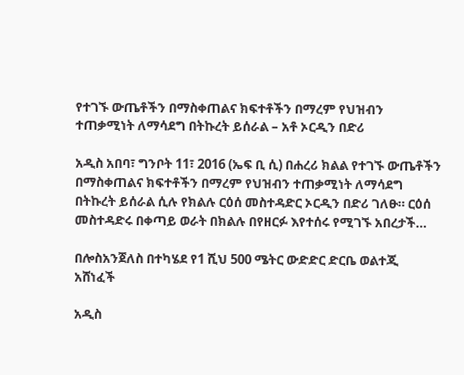የተገኙ ውጤቶችን በማስቀጠልና ክፍተቶችን በማረም የህዝብን ተጠቃሚነት ለማሳደግ በትኩረት ይሰራል – አቶ ኦርዲን በድሪ

አዲስ አበባ፣ ግንቦት 11፣ 2016 (ኤፍ ቢ ሲ) በሐረሪ ክልል የተገኙ ውጤቶችን በማስቀጠልና ክፍተቶችን በማረም የህዝብን ተጠቃሚነት ለማሳደግ በትኩረት ይሰራል ሲሉ የክልሉ ርዕሰ መስተዳድር ኦርዲን በድሪ ገለፁ። ርዕሰ መስተዳድሩ በቀጣይ ወራት በክልሉ በየዘርፉ እየተሰሩ የሚገኙ አበረታች…

በሎስአንጀለስ በተካሄደ የ1 ሺህ 500 ሜትር ውድድር ድርቤ ወልተጂ አሸነፈች

አዲስ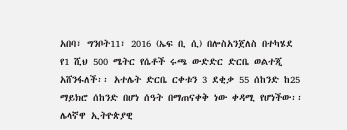አበባ፣ ግንቦት11፣ 2016 (ኤፍ ቢ ሲ) በሎስአንጀለስ በተካሄደ የ1 ሺህ 500 ሜትር የሴቶች ሩጫ ውድድር ድርቤ ወልተጂ አሸንፋለች፡፡ አተሌት ድርቤ ርቀቱን 3 ደቂቃ 55 ሰከንድ ከ25 ማይክሮ ሰከንድ በሆነ ሰዓት በማጠናቀቅ ነው ቀዳሚ የሆነችው፡፡ ሌላኛዋ ኢትዮጵያዊ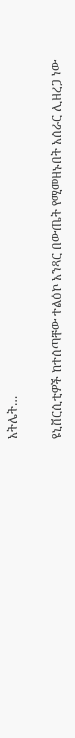አትሌት…

ዩኒቨርሲቲዎች ከተሰጣቸው ተልዕኮ አንጻር በውጤት የሚመዘኑበት አሰራር ሊዘረጋ ነው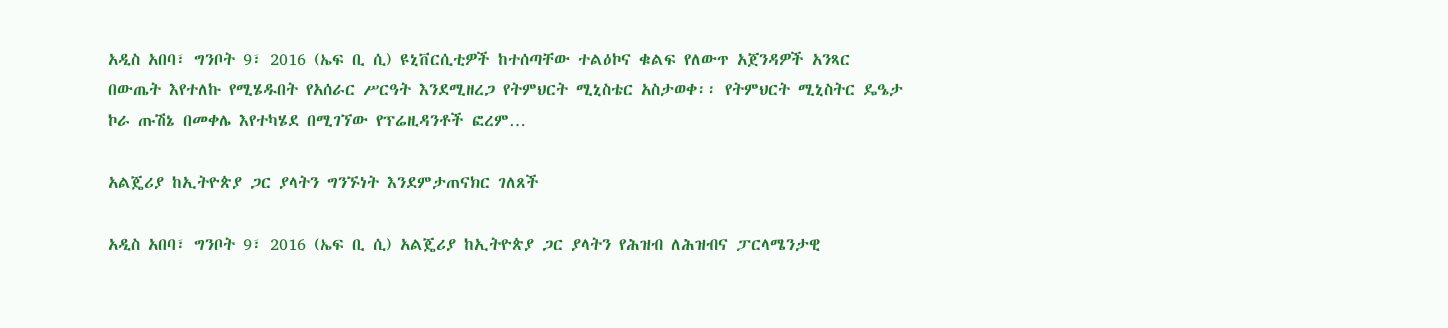አዲስ አበባ፣ ግንቦት 9፣ 2016 (ኤፍ ቢ ሲ) ዩኒቨርሲቲዎች ከተሰጣቸው ተልዕኮና ቁልፍ የለውጥ አጀንዳዎች አንጻር በውጤት እየተለኩ የሚሄዱበት የአሰራር ሥርዓት እንደሚዘረጋ የትምህርት ሚኒስቴር አስታወቀ፡፡ የትምህርት ሚኒስትር ዴዔታ ኮራ ጡሽኔ በመቀሌ እየተካሄደ በሚገኘው የፕሬዚዳንቶች ፎረም…

አልጄሪያ ከኢትዮጵያ ጋር ያላትን ግንኙነት እንደምታጠናክር ገለጸች

አዲስ አበባ፣ ግንቦት 9፣ 2016 (ኤፍ ቢ ሲ) አልጄሪያ ከኢትዮጵያ ጋር ያላትን የሕዝብ ለሕዝብና ፓርላሜንታዊ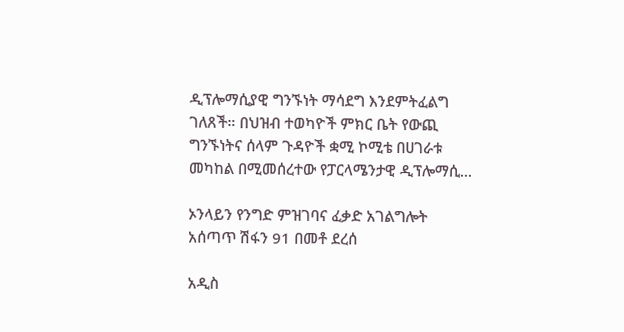ዲፕሎማሲያዊ ግንኙነት ማሳደግ እንደምትፈልግ ገለጸች። በህዝብ ተወካዮች ምክር ቤት የውጪ ግንኙነትና ሰላም ጉዳዮች ቋሚ ኮሚቴ በሀገራቱ መካከል በሚመሰረተው የፓርላሜንታዊ ዲፕሎማሲ…

ኦንላይን የንግድ ምዝገባና ፈቃድ አገልግሎት አሰጣጥ ሽፋን 91 በመቶ ደረሰ

አዲስ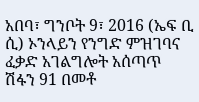አበባ፣ ግንቦት 9፣ 2016 (ኤፍ ቢ ሲ) ኦንላይን የንግድ ምዝገባና ፈቃድ አገልግሎት አሰጣጥ ሽፋን 91 በመቶ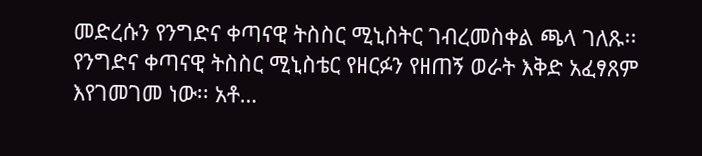መድረሱን የንግድና ቀጣናዊ ትስስር ሚኒስትር ገብረመስቀል ጫላ ገለጹ፡፡ የንግድና ቀጣናዊ ትስስር ሚኒስቴር የዘርፉን የዘጠኝ ወራት እቅድ አፈፃጸም እየገመገመ ነው፡፡ አቶ…